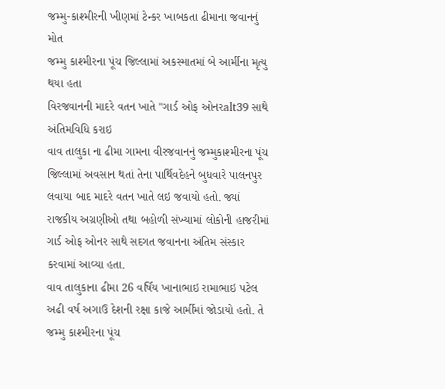જમ્મુ-કાશ્મીરની ખીણમાં ટેન્કર ખાબકતા ઢીમાના જવાનનું મોત
જમ્મુ કાશ્મીરના પૂંચ જિલ્લામાં અકસ્માતમાં બે આર્મીના મૃત્યુ થયા હતા
વિરજવાનની માદરે વતન ખાતે "ગાર્ડ ઓફ ઓનરalt39 સાથે અંતિમવિધિ કરાઇ
વાવ તાલુકા ના ઢીમા ગામના વીરજવાનનું જમ્મુકાશ્મીરના પૂંચ જિલ્લામાં અવસાન થતાં તેના પાર્થિવદેહને બુધવારે પાલનપુર લવાયા બાદ માદરે વતન ખાતે લઇ જવાયો હતો. જ્યાં રાજકીય અગ્રણીઓ તથા બહોળી સંખ્યામાં લોકોની હાજરીમાં ગાર્ડ ઓફ ઓનર સાથે સદગત જવાનના અંતિમ સંસ્કાર કરવામાં આવ્યા હતા.
વાવ તાલુકાના ઢીમા 26 વર્ષિય ખાનાભાઇ રામાભાઇ પટેલ અઢી વર્ષ અગાઉ દેશની રક્ષા કાજે આર્મીમાં જોડાયો હતો. તે જમ્મુ કાશ્મીરના પૂંચ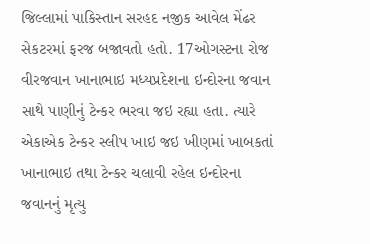જિલ્લામાં પાકિસ્તાન સરહદ નજીક આવેલ મેંઢર સેકટરમાં ફરજ બજાવતો હતો. 17ઓગસ્ટના રોજ વીરજવાન ખાનાભાઇ મધ્યપ્રદેશના ઇન્દોરના જવાન સાથે પાણીનું ટેન્કર ભરવા જઇ રહ્યા હતા. ત્યારે એકાએક ટેન્કર સ્લીપ ખાઇ જઇ ખીણમાં ખાબકતાં ખાનાભાઇ તથા ટેન્કર ચલાવી રહેલ ઇન્દોરના જવાનનું મૃત્યુ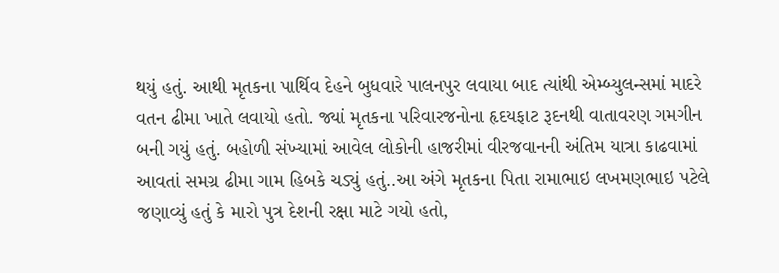થયું હતું. આથી મૃતકના પાર્થિવ દેહને બુધવારે પાલનપુર લવાયા બાદ ત્યાંથી એમ્બ્યુલન્સમાં માદરે વતન ઢીમા ખાતે લવાયો હતો. જ્યાં મૃતકના પરિવારજનોના હૃદયફાટ રૂદનથી વાતાવરણ ગમગીન બની ગયું હતું. બહોળી સંખ્યામાં આવેલ લોકોની હાજરીમાં વીરજવાનની અંતિમ યાત્રા કાઢવામાં આવતાં સમગ્ર ઢીમા ગામ હિબકે ચડ્યું હતું..આ અંગે મૃતકના પિતા રામાભાઇ લખમણભાઇ પટેલે જણાવ્યું હતું કે મારો પુત્ર દેશની રક્ષા માટે ગયો હતો,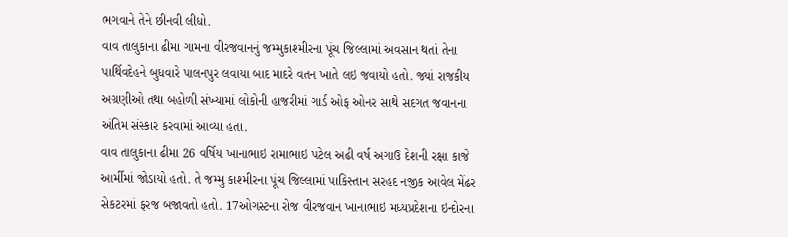ભગવાને તેને છીનવી લીધો.
વાવ તાલુકાના ઢીમા ગામના વીરજવાનનું જમ્મુકાશ્મીરના પૂંચ જિલ્લામાં અવસાન થતાં તેના પાર્થિવદેહને બુધવારે પાલનપુર લવાયા બાદ માદરે વતન ખાતે લઇ જવાયો હતો. જ્યાં રાજકીય અગ્રણીઓ તથા બહોળી સંખ્યામાં લોકોની હાજરીમાં ગાર્ડ ઓફ ઓનર સાથે સદગત જવાનના અંતિમ સંસ્કાર કરવામાં આવ્યા હતા.
વાવ તાલુકાના ઢીમા 26 વર્ષિય ખાનાભાઇ રામાભાઇ પટેલ અઢી વર્ષ અગાઉ દેશની રક્ષા કાજે આર્મીમાં જોડાયો હતો. તે જમ્મુ કાશ્મીરના પૂંચ જિલ્લામાં પાકિસ્તાન સરહદ નજીક આવેલ મેંઢર સેકટરમાં ફરજ બજાવતો હતો. 17ઓગસ્ટના રોજ વીરજવાન ખાનાભાઇ મધ્યપ્રદેશના ઇન્દોરના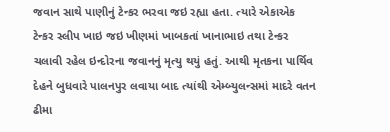જવાન સાથે પાણીનું ટેન્કર ભરવા જઇ રહ્યા હતા. ત્યારે એકાએક ટેન્કર સ્લીપ ખાઇ જઇ ખીણમાં ખાબકતાં ખાનાભાઇ તથા ટેન્કર ચલાવી રહેલ ઇન્દોરના જવાનનું મૃત્યુ થયું હતું. આથી મૃતકના પાર્થિવ દેહને બુધવારે પાલનપુર લવાયા બાદ ત્યાંથી એમ્બ્યુલન્સમાં માદરે વતન ઢીમા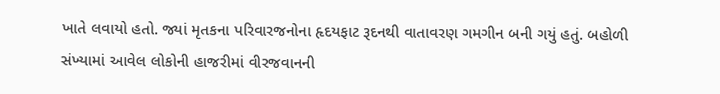ખાતે લવાયો હતો. જ્યાં મૃતકના પરિવારજનોના હૃદયફાટ રૂદનથી વાતાવરણ ગમગીન બની ગયું હતું. બહોળી સંખ્યામાં આવેલ લોકોની હાજરીમાં વીરજવાનની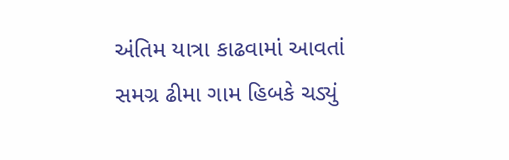અંતિમ યાત્રા કાઢવામાં આવતાં સમગ્ર ઢીમા ગામ હિબકે ચડ્યું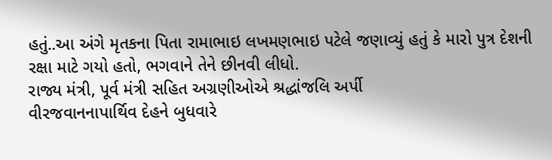હતું..આ અંગે મૃતકના પિતા રામાભાઇ લખમણભાઇ પટેલે જણાવ્યું હતું કે મારો પુત્ર દેશની રક્ષા માટે ગયો હતો, ભગવાને તેને છીનવી લીધો.
રાજ્ય મંત્રી, પૂર્વ મંત્રી સહિત અગ્રણીઓએ શ્રદ્ધાંજલિ અર્પી
વીરજવાનનાપાર્થિવ દેહને બુધવારે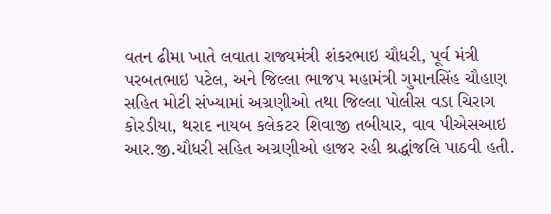વતન ઢીમા ખાતે લવાતા રાજ્યમંત્રી શંકરભાઇ ચૌધરી, પૂર્વ મંત્રી પરબતભાઇ પટેલ, અને જિલ્લા ભાજપ મહામંત્રી ગુમાનસિંહ ચૌહાણ સહિત મોટી સંખ્યામાં અગ્રણીઓ તથા જિલ્લા પોલીસ વડા ચિરાગ કોરડીયા, થરાદ નાયબ કલેકટર શિવાજી તબીયાર, વાવ પીએસઆઇ આર.જી.ચૌધરી સહિત અગ્રણીઓ હાજર રહી શ્રદ્ધાંજલિ પાઠવી હતી.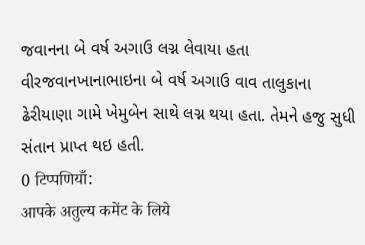જવાનના બે વર્ષ અગાઉ લગ્ન લેવાયા હતા
વીરજવાનખાનાભાઇના બે વર્ષ અગાઉ વાવ તાલુકાના ઢેરીયાણા ગામે ખેમુબેન સાથે લગ્ન થયા હતા. તેમને હજુ સુધી સંતાન પ્રાપ્ત થઇ હતી.
0 टिप्पणियाँ:
आपके अतुल्य कमेंट के लिये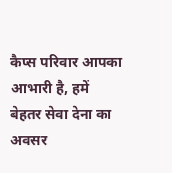कैप्स परिवार आपका आभारी है, हमें बेहतर सेवा देना का अवसर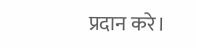प्रदान करे।